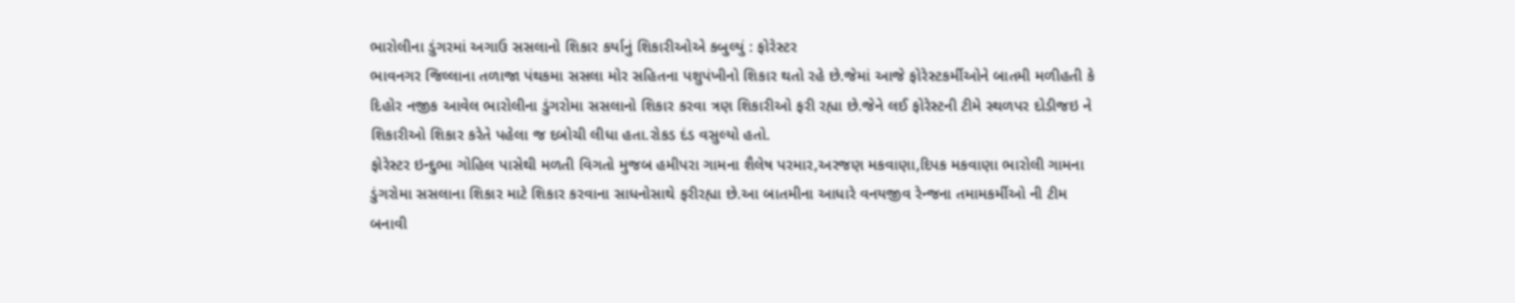ભારોલીના ડુંગરમાં અગાઉ સસલાનો શિકાર કર્યાનું શિકારીઓએ કબુલ્યું : ફોરેસ્ટર
ભાવનગર જિલ્લાના તળાજા પંથકમા સસલા મોર સહિતના પશુપંખીનો શિકાર થતો રહે છે.જેમાં આજે ફોરેસ્ટકર્મીઓને બાતમી મળીહતી કે દિહોર નજીક આવેલ ભારોલીના ડુંગરોમા સસલાનો શિકાર કરવા ત્રણ શિકારીઓ ફરી રહ્યા છે.જેને લઈ ફોરેસ્ટની ટીમે સ્થળપર દોડીજઇ ને શિકારીઓ શિકાર કરેતે પહેલા જ દબોચી લીધા હતા.રોકડ દંડ વસુલ્યો હતો.
ફોરેસ્ટર ઇન્દુભા ગોહિલ પાસેથી મળતી વિગતો મુજબ હમીપરા ગામના શૈલેષ પરમાર,અરજણ મકવાણા,દિપક મકવાણા ભારોલી ગામના ડુંગરોમા સસલાના શિકાર માટે શિકાર કરવાના સાધનોસાથે ફરીરહ્યા છે.આ બાતમીના આધારે વનયજીવ રેન્જના તમામકર્મીઓ ની ટીમ બનાવી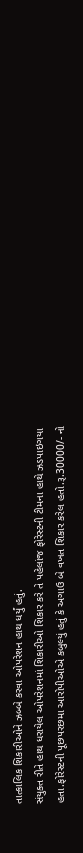તાત્કાલિક શિકારીઓને ઝબ્બે કરવા ઓપરેશન હાથ ધર્યું હતું.
સંયુક્ત રીતે હાથ ધરાયેલ ઓપરેશનમાં શિકારીઓ શિકાર કરે તે પહેલાંજ ફોરેસ્ટની ટીમના હાથે ઝડપાઇગયા હતા.ફોરેસ્ટની પૂછપરછમા આરોપીઓએ કબુલ્યું હતું કે અગાઉ બે વખત શિકાર કરેલ હતો.રૂ.30000/- નો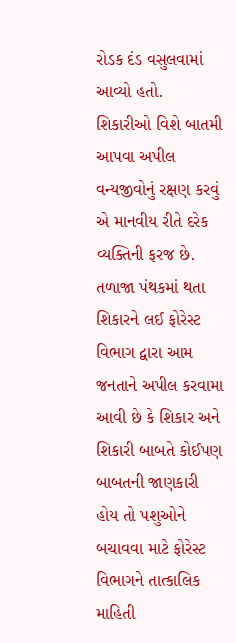રોડક દંડ વસુલવામાં આવ્યો હતો.
શિકારીઓ વિશે બાતમી આપવા અપીલ
વન્યજીવોનું રક્ષણ કરવું એ માનવીય રીતે દરેક વ્યક્તિની ફરજ છે. તળાજા પંથકમાં થતા શિકારને લઈ ફોરેસ્ટ વિભાગ દ્વારા આમ જનતાને અપીલ કરવામા આવી છે કે શિકાર અને શિકારી બાબતે કોઈપણ બાબતની જાણકારી હોય તો પશુઓને બચાવવા માટે ફોરેસ્ટ વિભાગને તાત્કાલિક માહિતી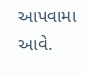આપવામા આવે.